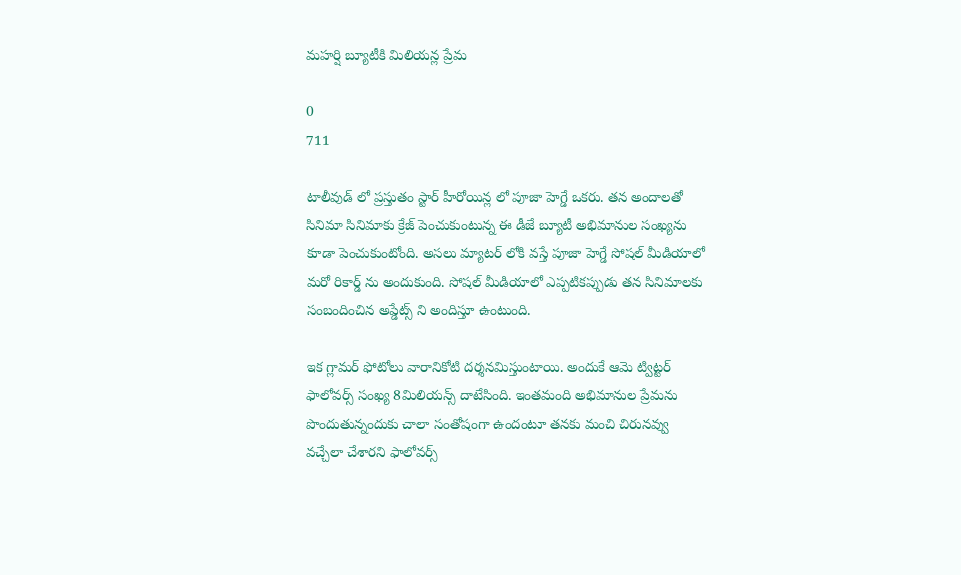మహర్షి బ్యూటీకి మిలియన్ల ప్రేమ

0
711

టాలీవుడ్ లో ప్రస్తుతం స్టార్ హీరోయిన్ల లో పూజా హెగ్డే ఒకరు. తన అందాలతో సినిమా సినిమాకు క్రేజ్ పెంచుకుంటున్న ఈ డీజే బ్యూటీ అభిమానుల సంఖ్యను కూడా పెంచుకుంటోంది. అసలు మ్యాటర్ లోకి వస్తే పూజా హెగ్డే సోషల్ మీడియాలో మరో రికార్డ్ ను అందుకుంది. సోషల్ మీడియాలో ఎప్పటికప్పుడు తన సినిమాలకు సంబందించిన అప్డేట్స్ ని అందిస్తూ ఉంటుంది.

ఇక గ్లామర్ ఫోటోలు వారానికోటి దర్శనమిస్తుంటాయి. అందుకే ఆమె ట్విట్టర్ ఫాలోవర్స్ సంఖ్య 8మిలియన్స్ దాటేసింది. ఇంతమంది అభిమానుల ప్రేమను పొందుతున్నందుకు చాలా సంతోషంగా ఉందంటూ తనకు మంచి చిరునవ్వు వచ్చేలా చేశారని ఫాలోవర్స్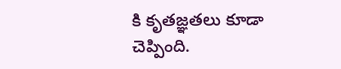కి కృతజ్ఞతలు కూడా చెప్పింది.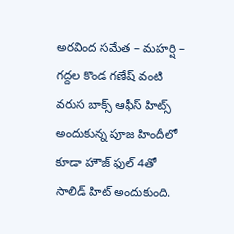అరవింద సమేత – మహర్షి – గద్దల కొండ గణేష్ వంటి వరుస బాక్స్ ఆఫీస్ హిట్స్ అందుకున్న పూజ హిందీలో కూడా హౌజ్ ఫుల్ 4తో సాలిడ్ హిట్ అందుకుంది.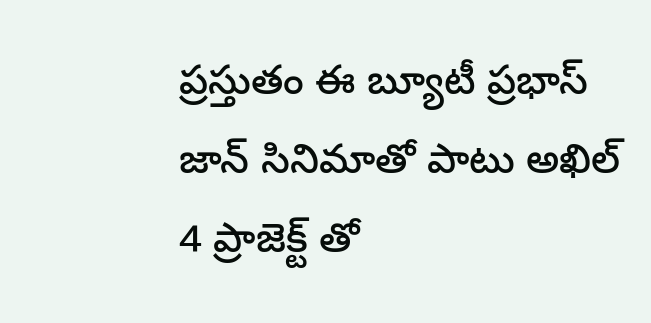ప్రస్తుతం ఈ బ్యూటీ ప్రభాస్ జాన్ సినిమాతో పాటు అఖిల్ 4 ప్రాజెక్ట్ తో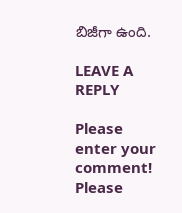బిజీగా ఉంది.

LEAVE A REPLY

Please enter your comment!
Please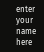enter your name here